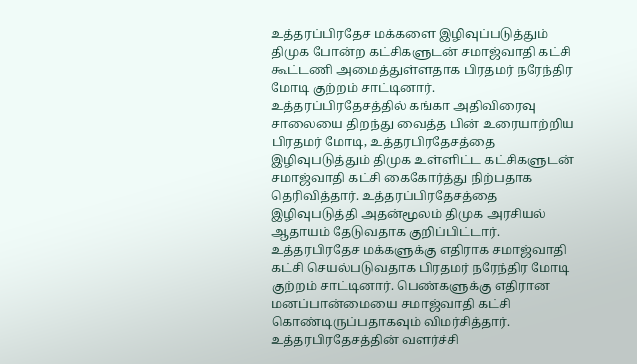உத்தரப்பிரதேச மக்களை இழிவுப்படுத்தும் திமுக போன்ற கட்சிகளுடன் சமாஜ்வாதி கட்சி கூட்டணி அமைத்துள்ளதாக பிரதமர் நரேந்திர மோடி குற்றம் சாட்டினார்.
உத்தரப்பிரதேசத்தில் கங்கா அதிவிரைவு சாலையை திறந்து வைத்த பின் உரையாற்றிய பிரதமர் மோடி, உத்தரபிரதேசத்தை இழிவுபடுத்தும் திமுக உள்ளிட்ட கட்சிகளுடன் சமாஜ்வாதி கட்சி கைகோர்த்து நிற்பதாக தெரிவித்தார். உத்தரப்பிரதேசத்தை இழிவுபடுத்தி அதன்மூலம் திமுக அரசியல் ஆதாயம் தேடுவதாக குறிப்பிட்டார்.
உத்தரபிரதேச மக்களுக்கு எதிராக சமாஜ்வாதி கட்சி செயல்படுவதாக பிரதமர் நரேந்திர மோடி குற்றம் சாட்டினார். பெண்களுக்கு எதிரான மனப்பான்மையை சமாஜ்வாதி கட்சி கொண்டிருப்பதாகவும் விமர்சித்தார். உத்தரபிரதேசத்தின் வளர்ச்சி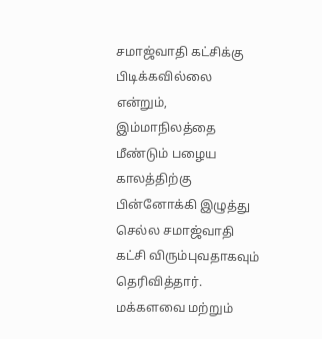சமாஜ்வாதி கட்சிக்கு பிடிக்கவில்லை என்றும், இம்மாநிலத்தை மீண்டும் பழைய காலத்திற்கு பின்னோக்கி இழுத்து செல்ல சமாஜ்வாதி கட்சி விரும்புவதாகவும் தெரிவித்தார்.
மக்களவை மற்றும்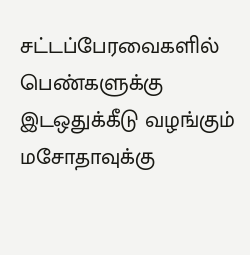சட்டப்பேரவைகளில் பெண்களுக்கு இடஒதுக்கீடு வழங்கும் மசோதாவுக்கு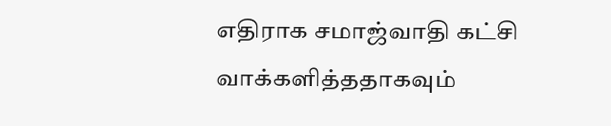எதிராக சமாஜ்வாதி கட்சி வாக்களித்ததாகவும்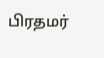பிரதமர்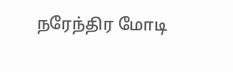நரேந்திர மோடி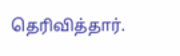தெரிவித்தார்.